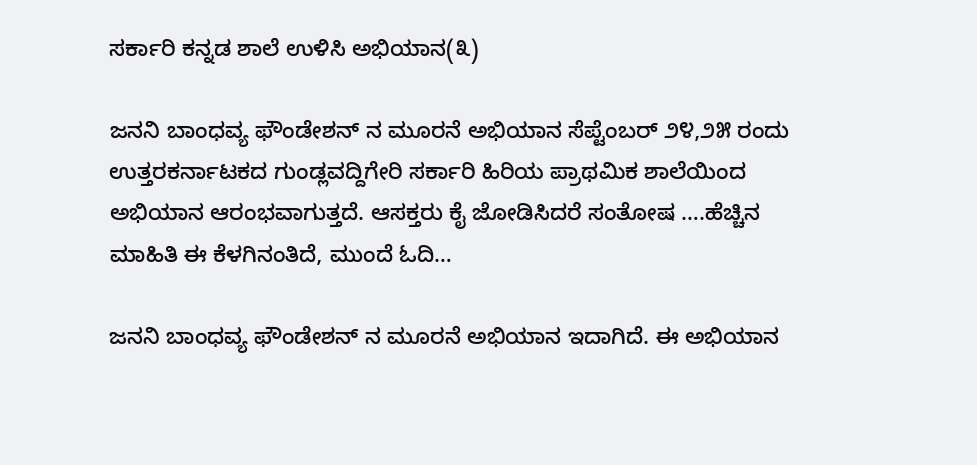ಸರ್ಕಾರಿ ಕನ್ನಡ ಶಾಲೆ ಉಳಿಸಿ ಅಭಿಯಾನ(೩)

ಜನನಿ ಬಾಂಧವ್ಯ ಫೌಂಡೇಶನ್ ನ ಮೂರನೆ ಅಭಿಯಾನ ಸೆಪ್ಟೆಂಬರ್ ೨೪,೨೫ ರಂದು ಉತ್ತರಕರ್ನಾಟಕದ ಗುಂಡ್ಲವದ್ದಿಗೇರಿ ಸರ್ಕಾರಿ ಹಿರಿಯ ಪ್ರಾಥಮಿಕ ಶಾಲೆಯಿಂದ ಅಭಿಯಾನ ಆರಂಭವಾಗುತ್ತದೆ. ಆಸಕ್ತರು ಕೈ ಜೋಡಿಸಿದರೆ ಸಂತೋಷ ….ಹೆಚ್ಚಿನ ಮಾಹಿತಿ ಈ ಕೆಳಗಿನಂತಿದೆ, ಮುಂದೆ ಓದಿ…

ಜನನಿ ಬಾಂಧವ್ಯ ಫೌಂಡೇಶನ್ ನ ಮೂರನೆ ಅಭಿಯಾನ ಇದಾಗಿದೆ. ಈ ಅಭಿಯಾನ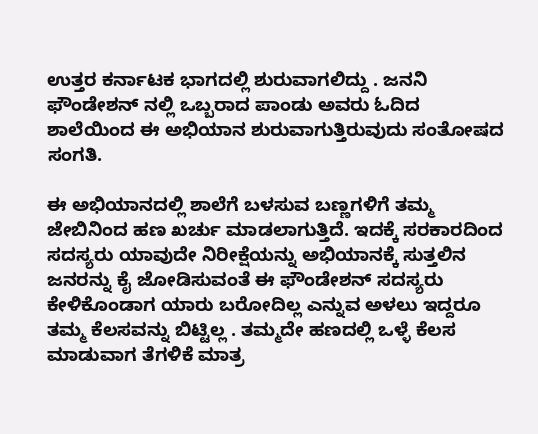ಉತ್ತರ ಕರ್ನಾಟಕ ಭಾಗದಲ್ಲಿ ಶುರುವಾಗಲಿದ್ದು . ಜನನಿ ಫೌಂಡೇಶನ್ ನಲ್ಲಿ ಒಬ್ಬರಾದ ಪಾಂಡು ಅವರು ಓದಿದ ಶಾಲೆಯಿಂದ ಈ ಅಭಿಯಾನ ಶುರುವಾಗುತ್ತಿರುವುದು ಸಂತೋಷದ ಸಂಗತಿ.

ಈ ಅಭಿಯಾನದಲ್ಲಿ ಶಾಲೆಗೆ ಬಳಸುವ ಬಣ್ಣಗಳಿಗೆ ತಮ್ಮ ಜೇಬಿನಿಂದ ಹಣ ಖರ್ಚು ಮಾಡಲಾಗುತ್ತಿದೆ. ಇದಕ್ಕೆ ಸರಕಾರದಿಂದ ಸದಸ್ಯರು ಯಾವುದೇ ನಿರೀಕ್ಷೆಯನ್ನು ಅಭಿಯಾನಕ್ಕೆ ಸುತ್ತಲಿನ ಜನರನ್ನು ಕೈ ಜೋಡಿಸುವಂತೆ ಈ ಫೌಂಡೇಶನ್ ಸದಸ್ಯರು ಕೇಳಿಕೊಂಡಾಗ ಯಾರು ಬರೋದಿಲ್ಲ ಎನ್ನುವ ಅಳಲು ಇದ್ದರೂ ತಮ್ಮ ಕೆಲಸವನ್ನು ಬಿಟ್ಟಿಲ್ಲ . ತಮ್ಮದೇ ಹಣದಲ್ಲಿ ಒಳ್ಳೆ ಕೆಲಸ ಮಾಡುವಾಗ ತೆಗಳಿಕೆ ಮಾತ್ರ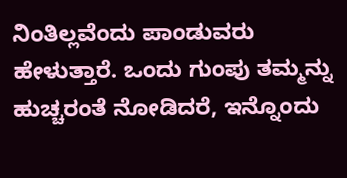ನಿಂತಿಲ್ಲವೆಂದು ಪಾಂಡುವರು ಹೇಳುತ್ತಾರೆ. ಒಂದು ಗುಂಪು ತಮ್ಮನ್ನು ಹುಚ್ಚರಂತೆ ನೋಡಿದರೆ, ಇನ್ನೊಂದು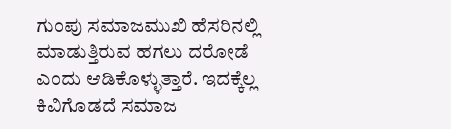ಗುಂಪು ಸಮಾಜಮುಖಿ ಹೆಸರಿನಲ್ಲಿ ಮಾಡುತ್ತಿರುವ ಹಗಲು ದರೋಡೆ ಎಂದು ಆಡಿಕೊಳ್ಳುತ್ತಾರೆ. ಇದಕ್ಕೆಲ್ಲ ಕಿವಿಗೊಡದೆ ಸಮಾಜ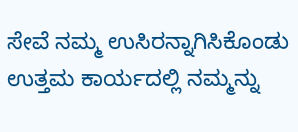ಸೇವೆ ನಮ್ಮ ಉಸಿರನ್ನಾಗಿಸಿಕೊಂಡು ಉತ್ತಮ ಕಾರ್ಯದಲ್ಲಿ ನಮ್ಮನ್ನು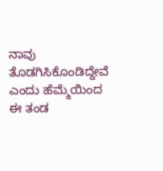ನಾವು ತೊಡಗಿಸಿಕೊಂಡಿದ್ದೇವೆ ಎಂದು ಹೆಮ್ಮೆಯಿಂದ ಈ ತಂಡ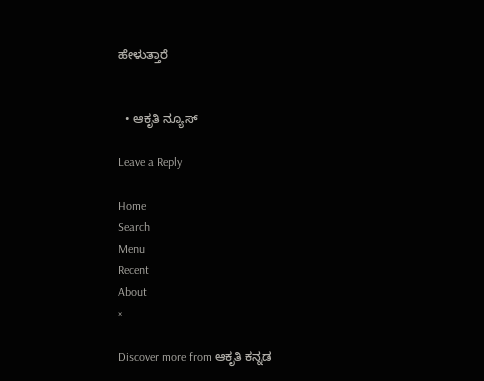ಹೇಳುತ್ತಾರೆ


  • ಆಕೃತಿ ನ್ಯೂಸ್

Leave a Reply

Home
Search
Menu
Recent
About
×

Discover more from ಆಕೃತಿ ಕನ್ನಡ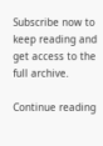Subscribe now to keep reading and get access to the full archive.

Continue reading